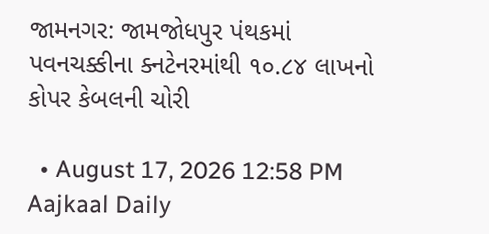જામનગર: જામજોધપુર પંથકમાં પવનચક્કીના ક્નટેનરમાંથી ૧૦.૮૪ લાખનો કોપર કેબલની ચોરી

  • August 17, 2026 12:58 PM
Aajkaal Daily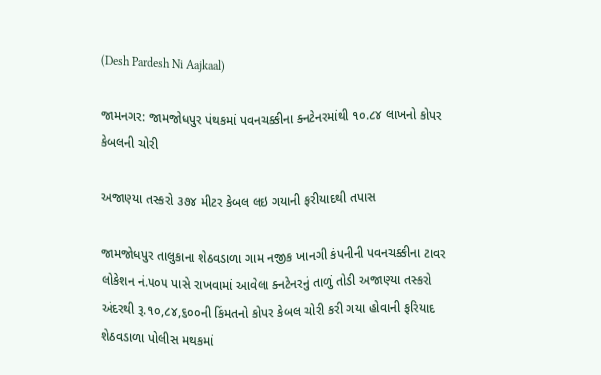(Desh Pardesh Ni Aajkaal)

જામનગર: જામજોધપુર પંથકમાં પવનચક્કીના ક્નટેનરમાંથી ૧૦.૮૪ લાખનો કોપર કેબલની ચોરી

અજાણ્યા તસ્કરો ૩૭૪ મીટર કેબલ લઇ ગયાની ફરીયાદથી તપાસ

જામજોધપુર તાલુકાના શેઠવડાળા ગામ નજીક ખાનગી કંપનીની પવનચક્કીના ટાવર લોકેશન નં.૫૦૫ પાસે રાખવામાં આવેલા ક્નટેનરનું તાળું તોડી અજાણ્યા તસ્કરો અંદરથી રૂ.૧૦,૮૪,૬૦૦ની કિંમતનો કોપર કેબલ ચોરી કરી ગયા હોવાની ફરિયાદ શેઠવડાળા પોલીસ મથકમાં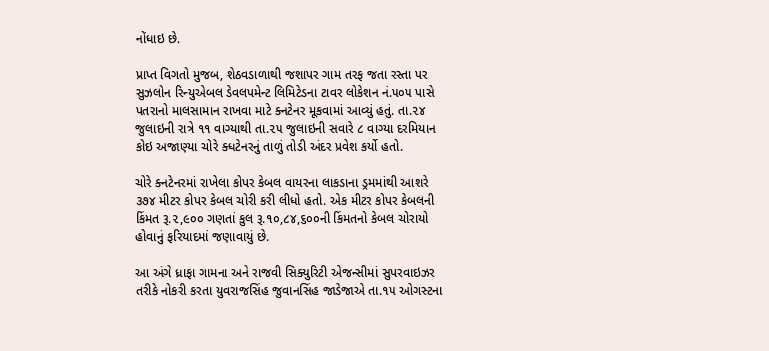નોંધાઇ છે.

પ્રાપ્ત વિગતો મુજબ, શેઠવડાળાથી જશાપર ગામ તરફ જતા રસ્તા પર સુઝલોન રિન્યુએબલ ડેવલપમેન્ટ લિમિટેડના ટાવર લોકેશન નં.૫૦૫ પાસે પતરાનો માલસામાન રાખવા માટે ક્નટેનર મૂકવામાં આવ્યું હતું. તા.૨૪ જુલાઇની રાત્રે ૧૧ વાગ્યાથી તા.૨૫ જુલાઇની સવારે ૮ વાગ્યા દરમિયાન કોઇ અજાણ્યા ચોરે ક્ધટેનરનું તાળું તોડી અંદર પ્રવેશ કર્યો હતો.

ચોરે ક્નટેનરમાં રાખેલા કોપર કેબલ વાયરના લાકડાના ડ્રમમાંથી આશરે ૩૭૪ મીટર કોપર કેબલ ચોરી કરી લીધો હતો. એક મીટર કોપર કેબલની કિંમત રૂ.૨,૯૦૦ ગણતાં કુલ રૂ.૧૦,૮૪,૬૦૦ની કિંમતનો કેબલ ચોરાયો હોવાનું ફરિયાદમાં જણાવાયું છે.

આ અંગે ધ્રાફા ગામના અને રાજવી સિક્યુરિટી એજન્સીમાં સુપરવાઇઝર તરીકે નોકરી કરતા યુવરાજસિંહ જુવાનસિંહ જાડેજાએ તા.૧૫ ઓગસ્ટના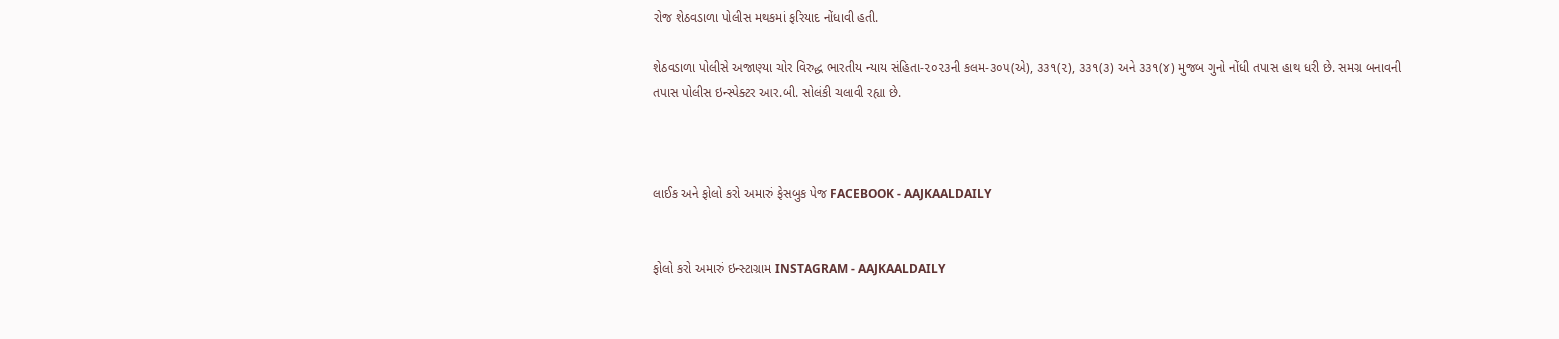રોજ શેઠવડાળા પોલીસ મથકમાં ફરિયાદ નોંધાવી હતી.

શેઠવડાળા પોલીસે અજાણ્યા ચોર વિરુદ્ધ ભારતીય ન્યાય સંહિતા-૨૦૨૩ની કલમ-૩૦૫(એ), ૩૩૧(૨), ૩૩૧(૩) અને ૩૩૧(૪) મુજબ ગુનો નોંધી તપાસ હાથ ધરી છે. સમગ્ર બનાવની તપાસ પોલીસ ઇન્સ્પેક્ટર આર.બી. સોલંકી ચલાવી રહ્યા છે.



લાઈક અને ફોલો કરો અમારું ફેસબુક પેજ FACEBOOK - AAJKAALDAILY


ફોલો કરો અમારું ઇન્સ્ટાગ્રામ INSTAGRAM - AAJKAALDAILY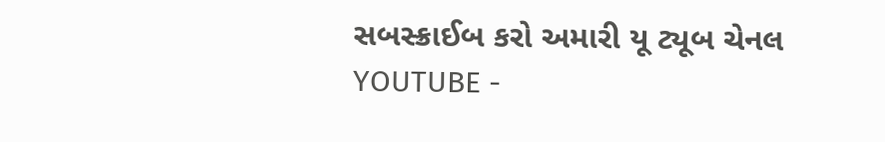સબસ્ક્રાઈબ કરો અમારી યૂ ટ્યૂબ ચેનલ YOUTUBE -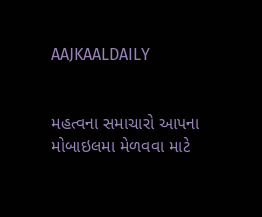AAJKAALDAILY


મહત્વના સમાચારો આપના મોબાઇલમા મેળવવા માટે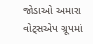જોડાઓ અમારા વોટ્સએપ ગ્રૂપમાં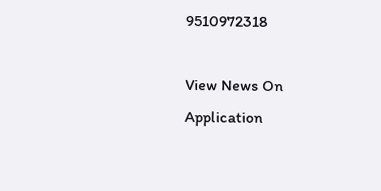9510972318

View News On Application